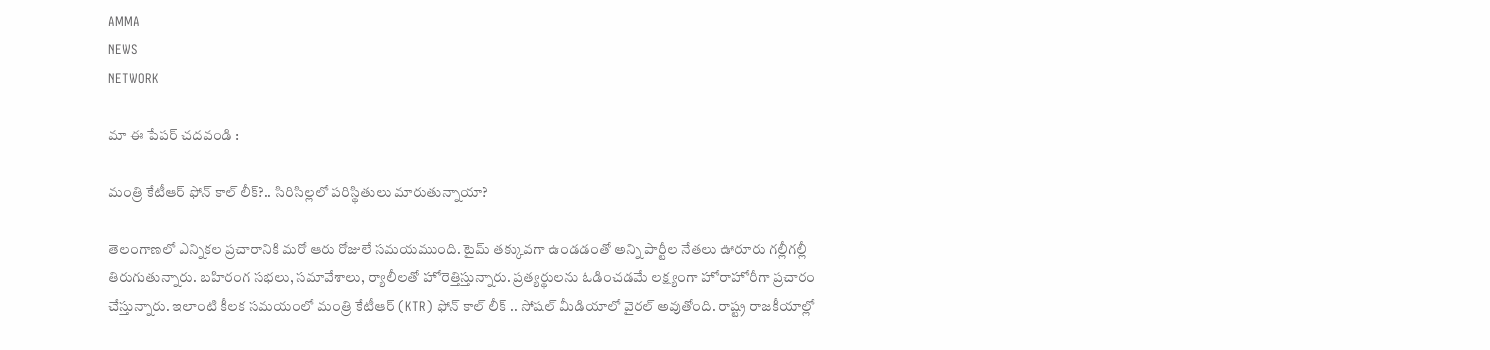AMMA
NEWS
NETWORK

మా ఈ పేపర్ చదవండి :

మంత్రి కేటీఆర్ ఫోన్ కాల్ లీక్?.. సిరిసిల్లలో పరిస్థితులు మారుతున్నాయా?

తెలంగాణలో ఎన్నికల ప్రచారానికి మరో ఆరు రోజులే సమయముంది. టైమ్ తక్కువగా ఉండడంతో అన్ని పార్టీల నేతలు ఊరూరు గల్లీగల్లీ తిరుగుతున్నారు. బహిరంగ సభలు, సమావేశాలు, ర్యాలీలతో హోరెత్తిస్తున్నారు. ప్రత్యర్థులను ఓడించడమే లక్ష్యంగా హోరాహోరీగా ప్రచారం చేస్తున్నారు. ఇలాంటి కీలక సమయంలో మంత్రి కేటీఆర్‌ (KTR) ఫోన్ కాల్ లీక్ .. సోషల్ మీడియాలో వైరల్ అవుతోంది. రాష్ట్ర రాజకీయాల్లో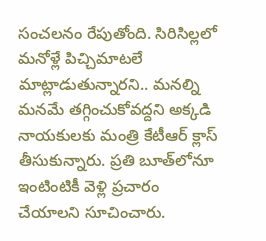సంచలనం రేపుతోంది. సిరిసిల్లలో మనోళ్లే పిచ్చిమాటలే మాట్లాడుతున్నారని.. మనల్ని మనమే తగ్గించుకోవద్దని అక్కడి నాయకులకు మంత్రి కేటీఆర్ క్లాస్ తీసుకున్నారు. ప్రతి బూత్‌లోనూ ఇంటింటికీ వెళ్లి ప్రచారం చేయాలని సూచించారు.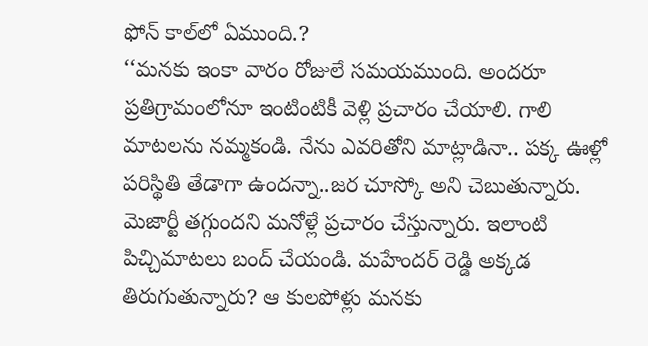ఫోన్ కాల్‌లో ఏముంది.?
‘‘మనకు ఇంకా వారం రోజులే సమయముంది. అందరూ ప్రతిగ్రామంలోనూ ఇంటింటికీ వెళ్లి ప్రచారం చేయాలి. గాలి మాటలను నమ్మకండి. నేను ఎవరితోని మాట్లాడినా.. పక్క ఊళ్లో పరిస్థితి తేడాగా ఉందన్నా..జర చూస్కో అని చెబుతున్నారు. మెజార్టీ తగ్గుందని మనోళ్లే ప్రచారం చేస్తున్నారు. ఇలాంటి పిచ్చిమాటలు బంద్ చేయండి. మహేందర్ రెడ్డి అక్కడ తిరుగుతున్నారు? ఆ కులపోళ్లు మనకు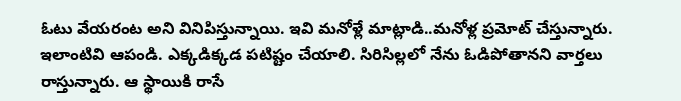ఓటు వేయరంట అని వినిపిస్తున్నాయి. ఇవి మనోళ్లే మాట్లాడి..మనోళ్ల ప్రమోట్ చేస్తున్నారు. ఇలాంటివి ఆపండి. ఎక్కడిక్కడ పటిష్టం చేయాలి. సిరిసిల్లలో నేను ఓడిపోతానని వార్తలు రాస్తున్నారు. ఆ స్థాయికి రాసే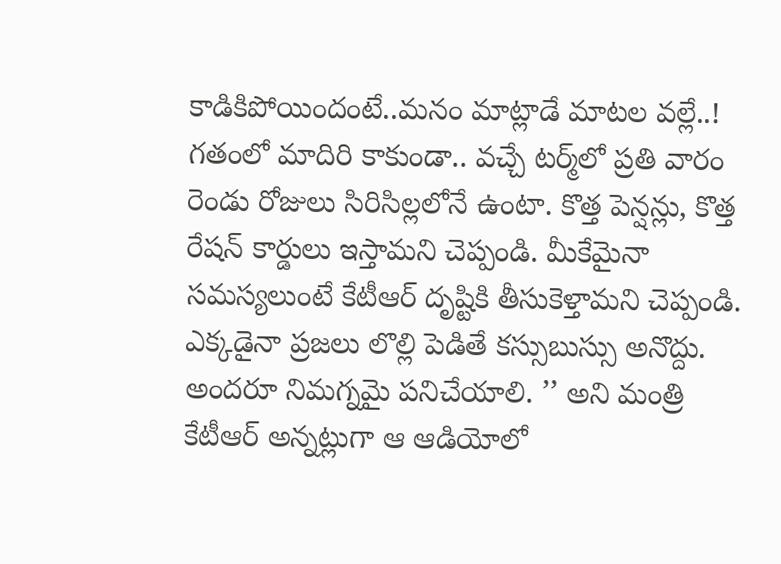కాడికిపోయిందంటే..మనం మాట్లాడే మాటల వల్లే..! గతంలో మాదిరి కాకుండా.. వచ్చే టర్మ్‌లో ప్రతి వారం రెండు రోజులు సిరిసిల్లలోనే ఉంటా. కొత్త పెన్షన్లు, కొత్త రేషన్ కార్డులు ఇస్తామని చెప్పండి. మీకేమైనా సమస్యలుంటే కేటీఆర్ దృష్టికి తీసుకెళ్తామని చెప్పండి. ఎక్కడైనా ప్రజలు లొల్లి పెడితే కస్సుబుస్సు అనొద్దు. అందరూ నిమగ్నమై పనిచేయాలి. ’’ అని మంత్రి కేటీఆర్ అన్నట్లుగా ఆ ఆడియోలో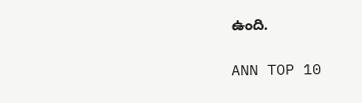ఉంది.

ANN TOP 10